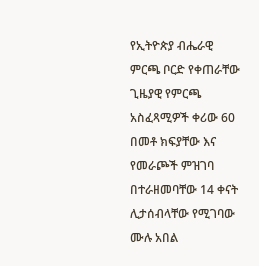የኢትዮጵያ ብሔራዊ ምርጫ ቦርድ የቀጠራቸው ጊዜያዊ የምርጫ አስፈጻሚዎች ቀሪው 60 በመቶ ክፍያቸው እና የመራጮች ምዝገባ በተራዘመባቸው 14 ቀናት ሊታሰብላቸው የሚገባው ሙሉ አበል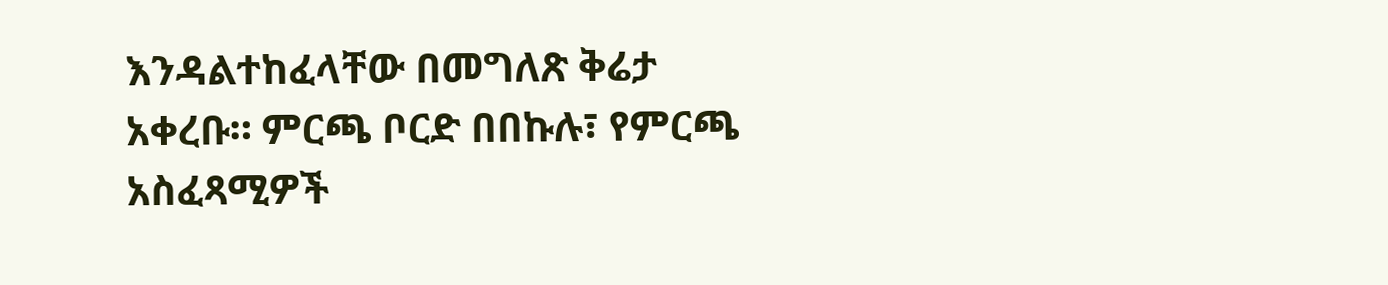እንዳልተከፈላቸው በመግለጽ ቅሬታ አቀረቡ። ምርጫ ቦርድ በበኩሉ፣ የምርጫ አስፈጻሚዎች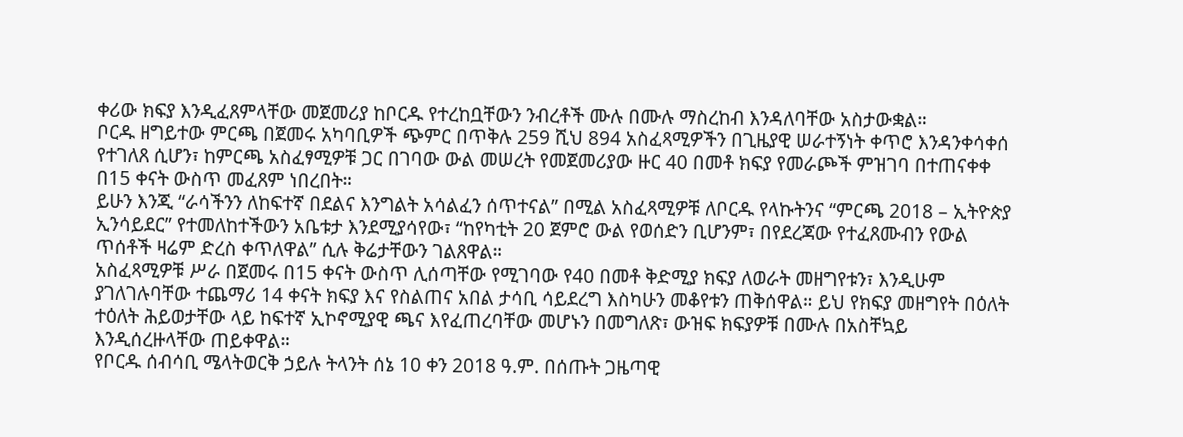ቀሪው ክፍያ እንዲፈጸምላቸው መጀመሪያ ከቦርዱ የተረከቧቸውን ንብረቶች ሙሉ በሙሉ ማስረከብ እንዳለባቸው አስታውቋል።
ቦርዱ ዘግይተው ምርጫ በጀመሩ አካባቢዎች ጭምር በጥቅሉ 259 ሺህ 894 አስፈጻሚዎችን በጊዜያዊ ሠራተኝነት ቀጥሮ እንዳንቀሳቀሰ የተገለጸ ሲሆን፣ ከምርጫ አስፈፃሚዎቹ ጋር በገባው ውል መሠረት የመጀመሪያው ዙር 40 በመቶ ክፍያ የመራጮች ምዝገባ በተጠናቀቀ በ15 ቀናት ውስጥ መፈጸም ነበረበት።
ይሁን እንጂ “ራሳችንን ለከፍተኛ በደልና እንግልት አሳልፈን ሰጥተናል” በሚል አስፈጻሚዎቹ ለቦርዱ የላኩትንና “ምርጫ 2018 – ኢትዮጵያ ኢንሳይደር” የተመለከተችውን አቤቱታ እንደሚያሳየው፣ “ከየካቲት 20 ጀምሮ ውል የወሰድን ቢሆንም፣ በየደረጃው የተፈጸሙብን የውል ጥሰቶች ዛሬም ድረስ ቀጥለዋል” ሲሉ ቅሬታቸውን ገልጸዋል።
አስፈጻሚዎቹ ሥራ በጀመሩ በ15 ቀናት ውስጥ ሊሰጣቸው የሚገባው የ40 በመቶ ቅድሚያ ክፍያ ለወራት መዘግየቱን፣ እንዲሁም ያገለገሉባቸው ተጨማሪ 14 ቀናት ክፍያ እና የስልጠና አበል ታሳቢ ሳይደረግ እስካሁን መቆየቱን ጠቅሰዋል። ይህ የክፍያ መዘግየት በዕለት ተዕለት ሕይወታቸው ላይ ከፍተኛ ኢኮኖሚያዊ ጫና እየፈጠረባቸው መሆኑን በመግለጽ፣ ውዝፍ ክፍያዎቹ በሙሉ በአስቸኳይ እንዲሰረዙላቸው ጠይቀዋል።
የቦርዱ ሰብሳቢ ሜላትወርቅ ኃይሉ ትላንት ሰኔ 10 ቀን 2018 ዓ.ም. በሰጡት ጋዜጣዊ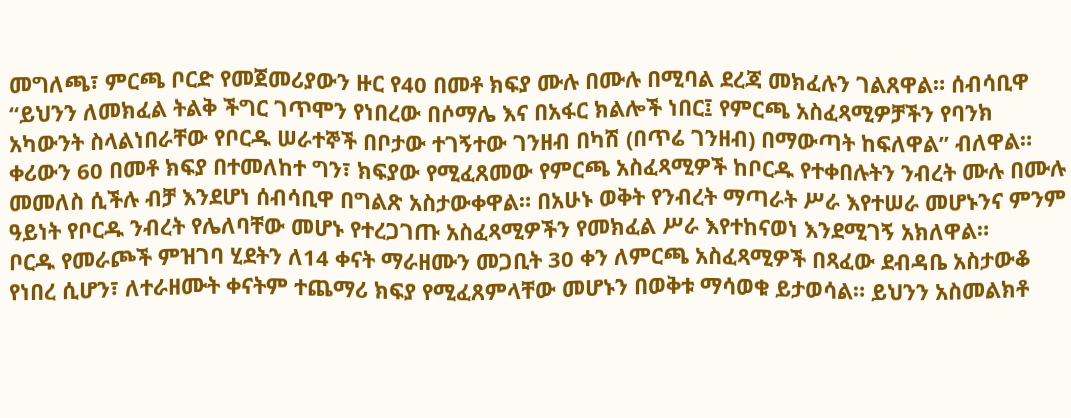መግለጫ፣ ምርጫ ቦርድ የመጀመሪያውን ዙር የ40 በመቶ ክፍያ ሙሉ በሙሉ በሚባል ደረጃ መክፈሉን ገልጸዋል። ሰብሳቢዋ “ይህንን ለመክፈል ትልቅ ችግር ገጥሞን የነበረው በሶማሌ እና በአፋር ክልሎች ነበር፤ የምርጫ አስፈጻሚዎቻችን የባንክ አካውንት ስላልነበራቸው የቦርዱ ሠራተኞች በቦታው ተገኝተው ገንዘብ በካሽ (በጥሬ ገንዘብ) በማውጣት ከፍለዋል” ብለዋል።
ቀሪውን 60 በመቶ ክፍያ በተመለከተ ግን፣ ክፍያው የሚፈጸመው የምርጫ አስፈጻሚዎች ከቦርዱ የተቀበሉትን ንብረት ሙሉ በሙሉ መመለስ ሲችሉ ብቻ እንደሆነ ሰብሳቢዋ በግልጽ አስታውቀዋል። በአሁኑ ወቅት የንብረት ማጣራት ሥራ እየተሠራ መሆኑንና ምንም ዓይነት የቦርዱ ንብረት የሌለባቸው መሆኑ የተረጋገጡ አስፈጻሚዎችን የመክፈል ሥራ እየተከናወነ እንደሚገኝ አክለዋል።
ቦርዱ የመራጮች ምዝገባ ሂደትን ለ14 ቀናት ማራዘሙን መጋቢት 30 ቀን ለምርጫ አስፈጻሚዎች በጻፈው ደብዳቤ አስታውቆ የነበረ ሲሆን፣ ለተራዘሙት ቀናትም ተጨማሪ ክፍያ የሚፈጸምላቸው መሆኑን በወቅቱ ማሳወቁ ይታወሳል። ይህንን አስመልክቶ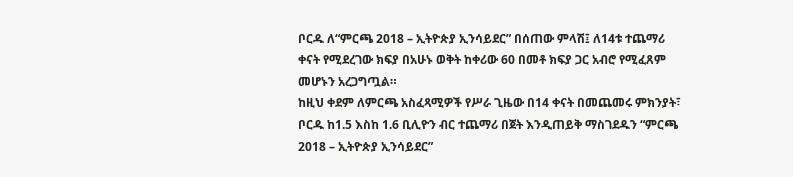ቦርዱ ለ“ምርጫ 2018 – ኢትዮጵያ ኢንሳይደር” በሰጠው ምላሽ፤ ለ14ቱ ተጨማሪ ቀናት የሚደረገው ክፍያ በአሁኑ ወቅት ከቀሪው 60 በመቶ ክፍያ ጋር አብሮ የሚፈጸም መሆኑን አረጋግጧል።
ከዚህ ቀደም ለምርጫ አስፈጻሚዎች የሥራ ጊዜው በ14 ቀናት በመጨመሩ ምክንያት፣ ቦርዱ ከ1.5 እስከ 1.6 ቢሊዮን ብር ተጨማሪ በጀት እንዲጠይቅ ማስገደዱን “ምርጫ 2018 – ኢትዮጵያ ኢንሳይደር”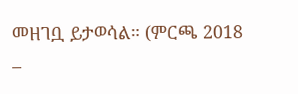መዘገቧ ይታወሳል። (ምርጫ 2018 –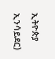ኢትዮጵያ ኢንሳይደር)